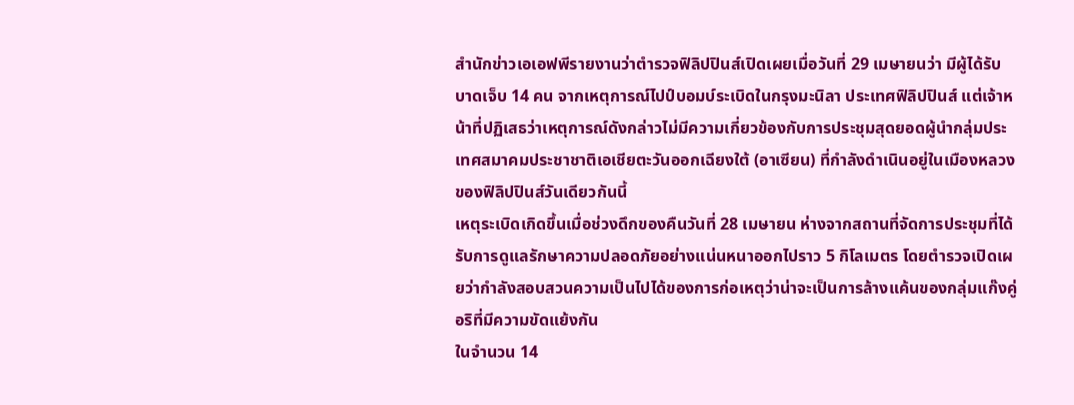สำนักข่าวเอเอฟพีรายงานว่าตำรวจฟิลิปปินส์เปิดเผยเมื่อวันที่ 29 เมษายนว่า มีผู้ได้รับบาดเจ็บ 14 คน จากเหตุการณ์ไปป์บอมบ์ระเบิดในกรุงมะนิลา ประเทศฟิลิปปินส์ แต่เจ้าหน้าที่ปฏิเสธว่าเหตุการณ์ดังกล่าวไม่มีความเกี่ยวข้องกับการประชุมสุดยอดผู้นำกลุ่มประเทศสมาคมประชาชาติเอเชียตะวันออกเฉียงใต้ (อาเซียน) ที่กำลังดำเนินอยู่ในเมืองหลวงของฟิลิปปินส์วันเดียวกันนี้
เหตุระเบิดเกิดขึ้นเมื่อช่วงดึกของคืนวันที่ 28 เมษายน ห่างจากสถานที่จัดการประชุมที่ได้รับการดูแลรักษาความปลอดภัยอย่างแน่นหนาออกไปราว 5 กิโลเมตร โดยตำรวจเปิดเผยว่ากำลังสอบสวนความเป็นไปได้ของการก่อเหตุว่าน่าจะเป็นการล้างแค้นของกลุ่มแก๊งคู่อริที่มีความขัดแย้งกัน
ในจำนวน 14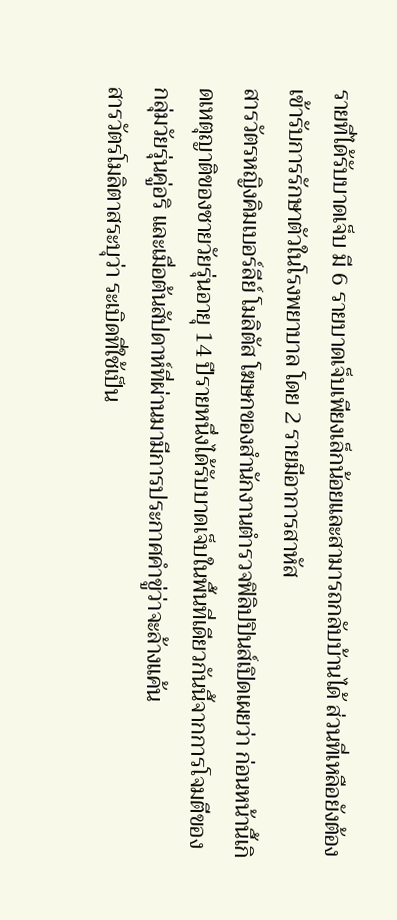รายที่ได้รับบาดเจ็บ มี 6 รายบาดเจ็บเพียงเล็กน้อยและสามารถกลับบ้านได้ ส่วนที่เหลือยังต้องเข้ารับการรักษาตัวในโรงพยาบาล โดย 2 รายมีอาการสาหัส
สารวัตรหญิงคิมเบอร์ลีย์ โมลิตัส โฆษกของสำนักงานตำรวจฟิลิปปินส์เปิดเผยว่า ก่อนหน้านี้เกิดเหตุญาติของชายวัยรุ่นอายุ 14 ปีรายหนึ่งได้รับบาดเจ็บในพื้นที่เดียวกันนี้จากการโจมตีของกลุ่มวัยรุ่นคู่อริ และเมื่อต้นสัปดาห์ที่ผ่านมามีการประกาศคำขู่ว่าจะล้างแค้น
สารวัตรโมลิตาสระบุว่า ระเบิดที่ใช้เป็น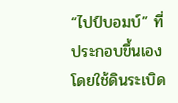“ไปป์บอมบ์” ที่ประกอบขึ้นเองโดยใช้ดินระเบิด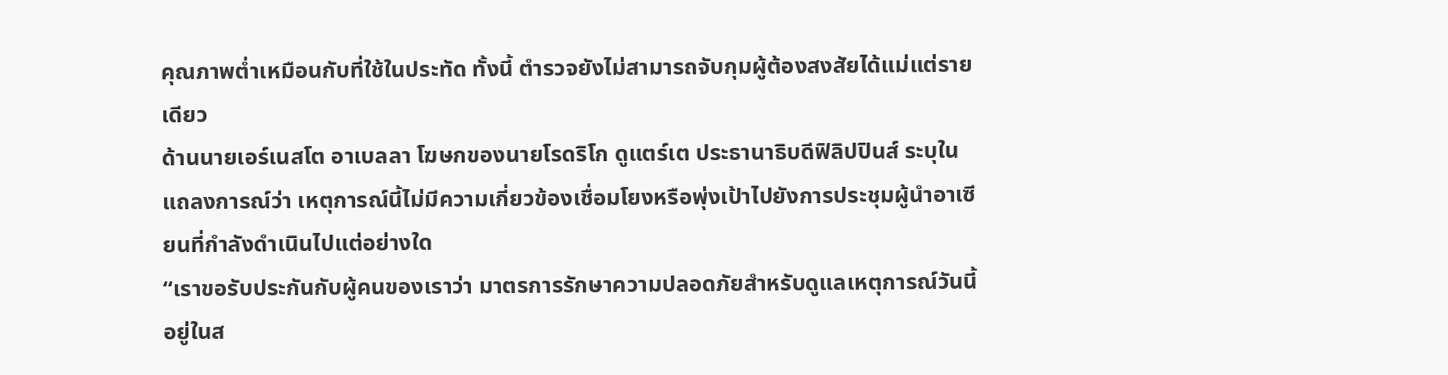คุณภาพต่ำเหมือนกับที่ใช้ในประทัด ทั้งนี้ ตำรวจยังไม่สามารถจับกุมผู้ต้องสงสัยได้แม่แต่รายเดียว
ด้านนายเอร์เนสโต อาเบลลา โฆษกของนายโรดริโก ดูแตร์เต ประธานาธิบดีฟิลิปปินส์ ระบุในแถลงการณ์ว่า เหตุการณ์นี้ไม่มีความเกี่ยวข้องเชื่อมโยงหรือพุ่งเป้าไปยังการประชุมผู้นำอาเซียนที่กำลังดำเนินไปแต่อย่างใด
“เราขอรับประกันกับผู้คนของเราว่า มาตรการรักษาความปลอดภัยสำหรับดูแลเหตุการณ์วันนี้อยู่ในส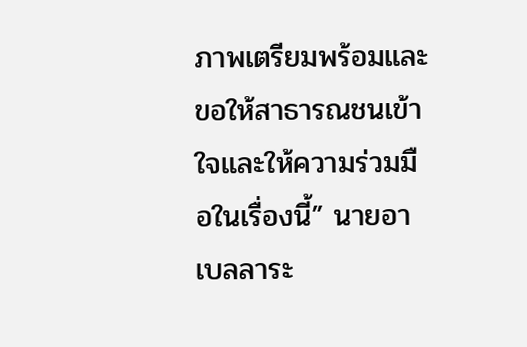ภาพเตรียมพร้อมและขอให้สาธารณชนเข้าใจและให้ความร่วมมือในเรื่องนี้” นายอาเบลลาระ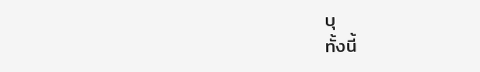บุ
ทั้งนี้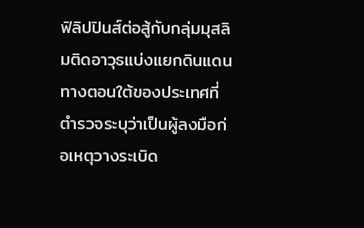ฟิลิปปินส์ต่อสู้กับกลุ่มมุสลิมติดอาวุธแบ่งแยกดินแดนทางตอนใต้ของประเทศที่ตำรวจระบุว่าเป็นผู้ลงมือก่อเหตุวางระเบิด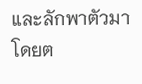และลักพาตัวมาโดยต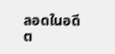ลอดในอดีต